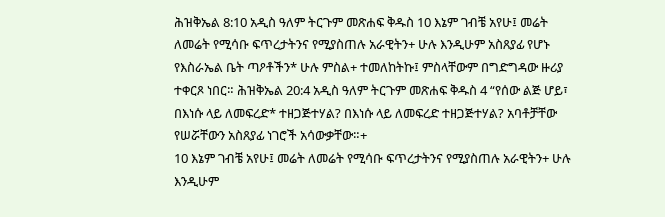ሕዝቅኤል 8:10 አዲስ ዓለም ትርጉም መጽሐፍ ቅዱስ 10 እኔም ገብቼ አየሁ፤ መሬት ለመሬት የሚሳቡ ፍጥረታትንና የሚያስጠሉ አራዊትን+ ሁሉ እንዲሁም አስጸያፊ የሆኑ የእስራኤል ቤት ጣዖቶችን* ሁሉ ምስል+ ተመለከትኩ፤ ምስላቸውም በግድግዳው ዙሪያ ተቀርጾ ነበር። ሕዝቅኤል 20:4 አዲስ ዓለም ትርጉም መጽሐፍ ቅዱስ 4 “የሰው ልጅ ሆይ፣ በእነሱ ላይ ለመፍረድ* ተዘጋጅተሃል? በእነሱ ላይ ለመፍረድ ተዘጋጅተሃል? አባቶቻቸው የሠሯቸውን አስጸያፊ ነገሮች አሳውቃቸው።+
10 እኔም ገብቼ አየሁ፤ መሬት ለመሬት የሚሳቡ ፍጥረታትንና የሚያስጠሉ አራዊትን+ ሁሉ እንዲሁም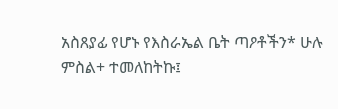አስጸያፊ የሆኑ የእስራኤል ቤት ጣዖቶችን* ሁሉ ምስል+ ተመለከትኩ፤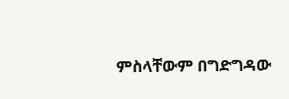ምስላቸውም በግድግዳው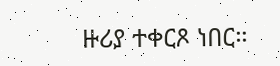ዙሪያ ተቀርጾ ነበር።